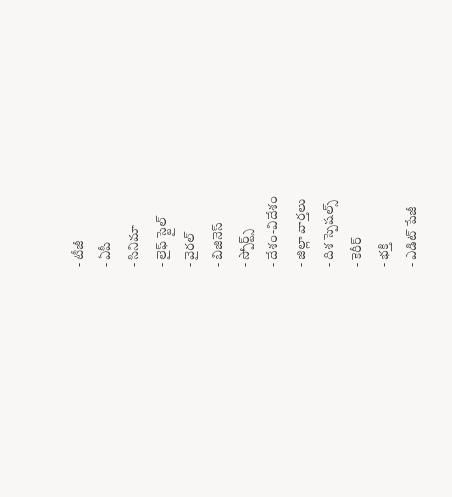- టీజీ
- ఏపీ
- సినిమా
- లైఫ్ స్టైల్
- వైరల్
- బిజినెస్
- స్పోర్ట్స్
- దేశం-విదేశం
- జిల్లా వార్తలు
- దిశ స్పెషల్స్
- కెరీర్
- భక్తి
- ఎడిట్ పేజీ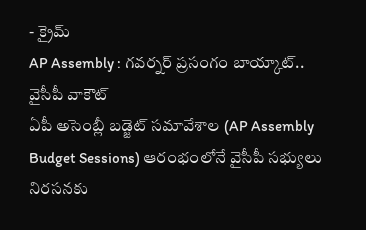- క్రైమ్
AP Assembly : గవర్నర్ ప్రసంగం బాయ్కాట్.. వైసీపీ వాకౌట్
ఏపీ అసెంబ్లీ బడ్జెట్ సమావేశాల (AP Assembly Budget Sessions) ఆరంభంలోనే వైసీపీ సభ్యులు నిరసనకు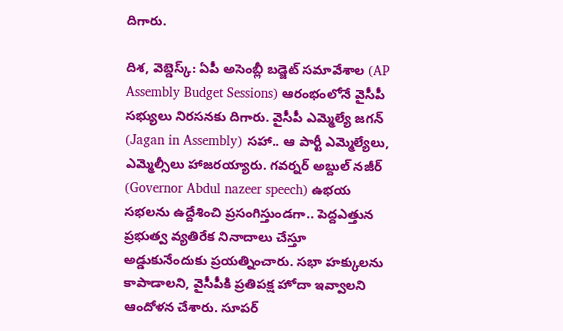దిగారు.

దిశ, వెబ్డెస్క్: ఏపీ అసెంబ్లీ బడ్జెట్ సమావేశాల (AP Assembly Budget Sessions) ఆరంభంలోనే వైసీపీ సభ్యులు నిరసనకు దిగారు. వైసీపీ ఎమ్మెల్యే జగన్ (Jagan in Assembly) సహా.. ఆ పార్టీ ఎమ్మెల్యేలు, ఎమ్మెల్సీలు హాజరయ్యారు. గవర్నర్ అబ్దుల్ నజీర్ (Governor Abdul nazeer speech) ఉభయ సభలను ఉద్దేశించి ప్రసంగిస్తుండగా.. పెద్దఎత్తున ప్రభుత్వ వ్యతిరేక నినాదాలు చేస్తూ అడ్డుకునేందుకు ప్రయత్నించారు. సభా హక్కులను కాపాడాలని, వైసీపీకి ప్రతిపక్ష హోదా ఇవ్వాలని ఆందోళన చేశారు. సూపర్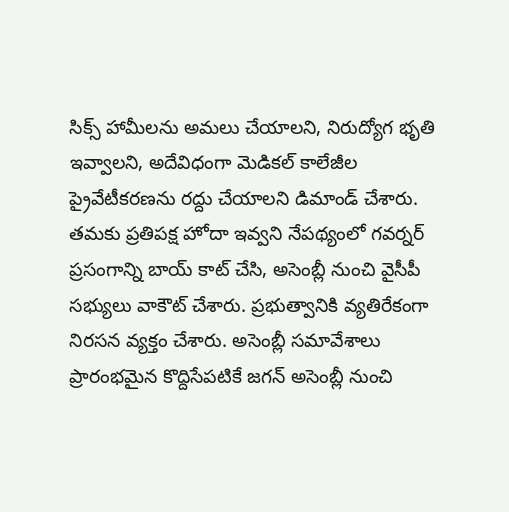సిక్స్ హామీలను అమలు చేయాలని, నిరుద్యోగ భృతి ఇవ్వాలని, అదేవిధంగా మెడికల్ కాలేజీల ప్రైవేటీకరణను రద్దు చేయాలని డిమాండ్ చేశారు. తమకు ప్రతిపక్ష హోదా ఇవ్వని నేపథ్యంలో గవర్నర్ ప్రసంగాన్ని బాయ్ కాట్ చేసి, అసెంబ్లీ నుంచి వైసీపీ సభ్యులు వాకౌట్ చేశారు. ప్రభుత్వానికి వ్యతిరేకంగా నిరసన వ్యక్తం చేశారు. అసెంబ్లీ సమావేశాలు ప్రారంభమైన కొద్దిసేపటికే జగన్ అసెంబ్లీ నుంచి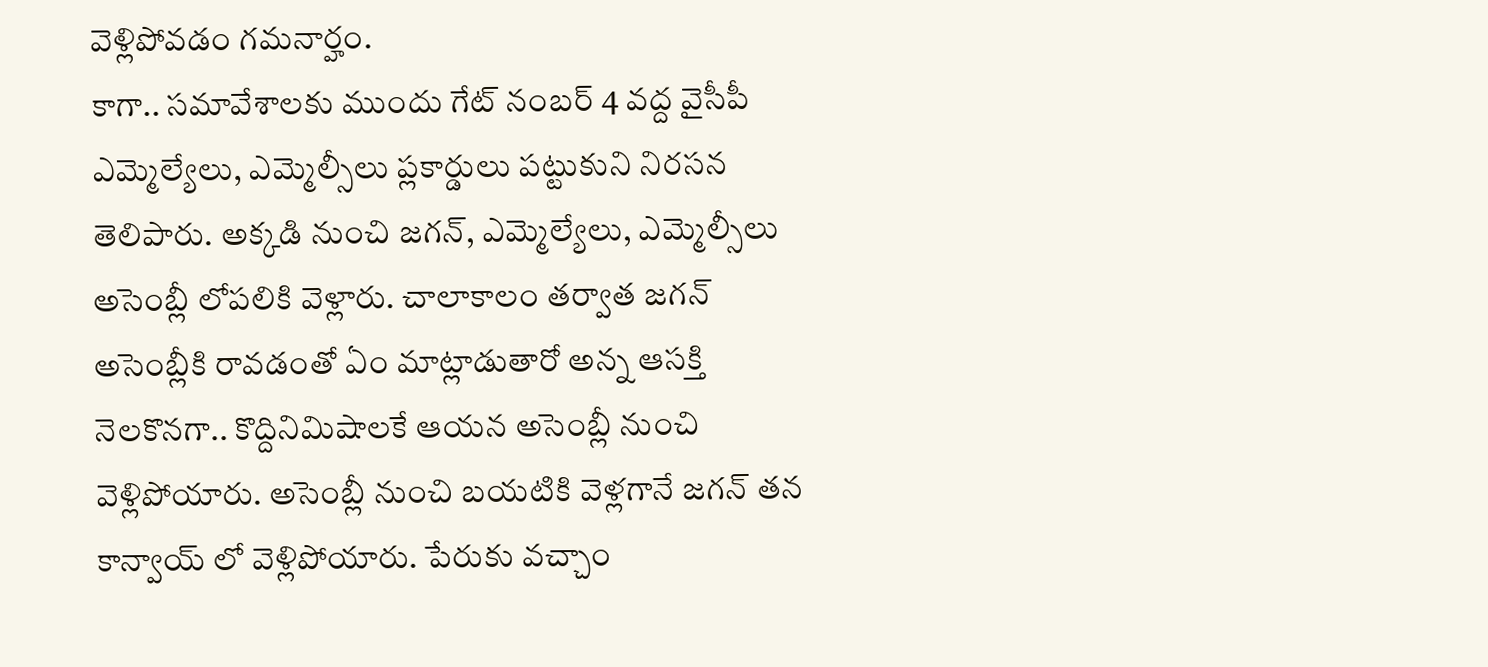వెళ్లిపోవడం గమనార్హం.
కాగా.. సమావేశాలకు ముందు గేట్ నంబర్ 4 వద్ద వైసీపీ ఎమ్మెల్యేలు, ఎమ్మెల్సీలు ప్లకార్డులు పట్టుకుని నిరసన తెలిపారు. అక్కడి నుంచి జగన్, ఎమ్మెల్యేలు, ఎమ్మెల్సీలు అసెంబ్లీ లోపలికి వెళ్లారు. చాలాకాలం తర్వాత జగన్ అసెంబ్లీకి రావడంతో ఏం మాట్లాడుతారో అన్న ఆసక్తి నెలకొనగా.. కొద్దినిమిషాలకే ఆయన అసెంబ్లీ నుంచి వెళ్లిపోయారు. అసెంబ్లీ నుంచి బయటికి వెళ్లగానే జగన్ తన కాన్వాయ్ లో వెళ్లిపోయారు. పేరుకు వచ్చాం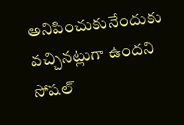అనిపించుకునేందుకు వచ్చినట్లుగా ఉందని సోషల్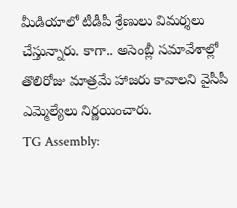మీడియాలో టీడీపీ శ్రేణులు విమర్శలు చేస్తున్నారు. కాగా.. అసెంబ్లీ సమావేశాల్లో తొలిరోజు మాత్రమే హాజరు కావాలని వైసీపీ ఎమ్మెల్యేలు నిర్ణయించారు.
TG Assembly: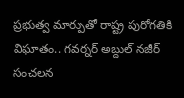ప్రభుత్వ మార్పుతో రాష్ట్ర పురోగతికి విఘాతం.. గవర్నర్ అబ్దుల్ నజీర్ సంచలన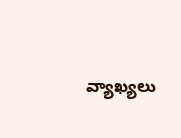వ్యాఖ్యలు